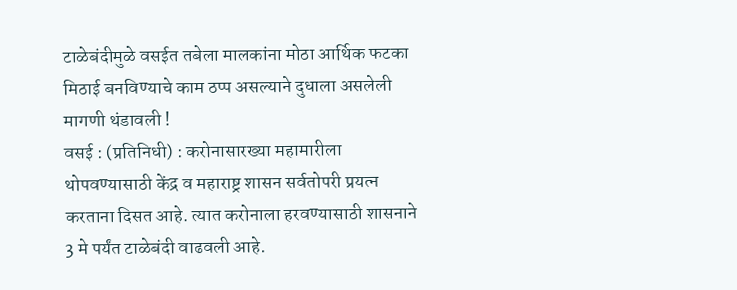टाळेबंदीमुळे वसईत तबेला मालकांना मोठा आर्थिक फटका मिठाई बनविण्याचे काम ठप्प असल्याने दुधाला असलेली मागणी थंडावली !
वसई : (प्रतिनिधी) : करोनासारख्या महामारीला थोपवण्यासाठी केंद्र व महाराष्ट्र शासन सर्वतोपरी प्रयत्न करताना दिसत आहे. त्यात करोनाला हरवण्यासाठी शासनाने 3 मे पर्यंत टाळेबंदी वाढवली आहे.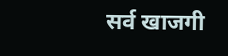सर्व खाजगी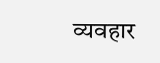व्यवहार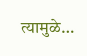त्यामुळे…